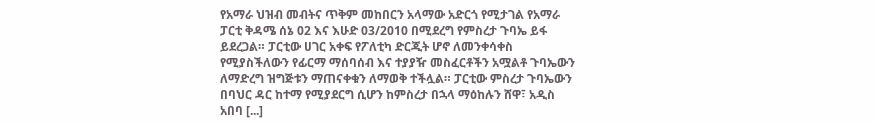የአማራ ህዝብ መብትና ጥቅም መከበርን አላማው አድርጎ የሚታገል የአማራ ፓርቲ ቅዳሜ ሰኔ 02 እና እሁድ 03/2010 በሚደረግ የምስረታ ጉባኤ ይፋ ይደረጋል። ፓርቲው ሀገር አቀፍ የፖለቲካ ድርጂት ሆኖ ለመንቀሳቀስ የሚያስችለውን የፊርማ ማሰባሰብ እና ተያያዥ መስፈርቶችን አሟልቶ ጉባኤውን ለማድረግ ዝግጅቱን ማጠናቀቁን ለማወቅ ተችሏል። ፓርቲው ምስረታ ጉባኤውን በባህር ዳር ከተማ የሚያደርግ ሲሆን ከምስረታ በኋላ ማዕከሉን ሸዋ፣ አዲስ አበባ [...]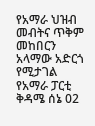የአማራ ህዝብ መብትና ጥቅም መከበርን አላማው አድርጎ የሚታገል የአማራ ፓርቲ ቅዳሜ ሰኔ 02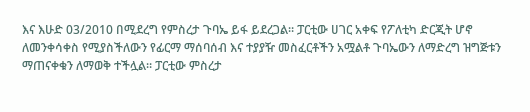እና እሁድ 03/2010 በሚደረግ የምስረታ ጉባኤ ይፋ ይደረጋል። ፓርቲው ሀገር አቀፍ የፖለቲካ ድርጂት ሆኖ ለመንቀሳቀስ የሚያስችለውን የፊርማ ማሰባሰብ እና ተያያዥ መስፈርቶችን አሟልቶ ጉባኤውን ለማድረግ ዝግጅቱን ማጠናቀቁን ለማወቅ ተችሏል። ፓርቲው ምስረታ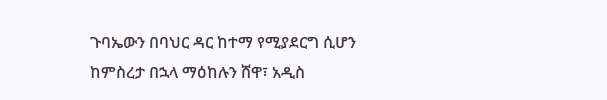ጉባኤውን በባህር ዳር ከተማ የሚያደርግ ሲሆን ከምስረታ በኋላ ማዕከሉን ሸዋ፣ አዲስ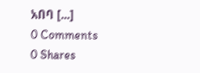አበባ [...]
0 Comments
0 Shares